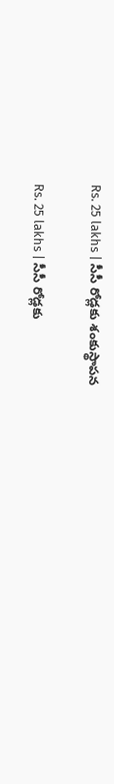Rs. 25 lakhs | సీసీ రోడ్లకు శంకుస్థాపన

Rs. 25 lakhs | సీసీ రోడ్లకు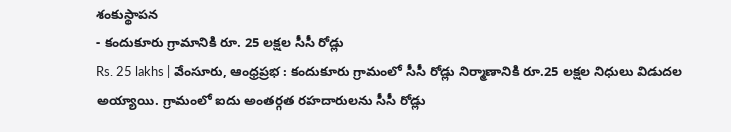శంకుస్థాపన
- కందుకూరు గ్రామానికి రూ. 25 లక్షల సీసీ రోడ్లు
Rs. 25 lakhs | వేంసూరు, ఆంధ్రప్రభ : కందుకూరు గ్రామంలో సీసీ రోడ్లు నిర్మాణానికి రూ.25 లక్షల నిధులు విడుదల అయ్యాయి. గ్రామంలో ఐదు అంతర్గత రహదారులను సీసీ రోడ్లు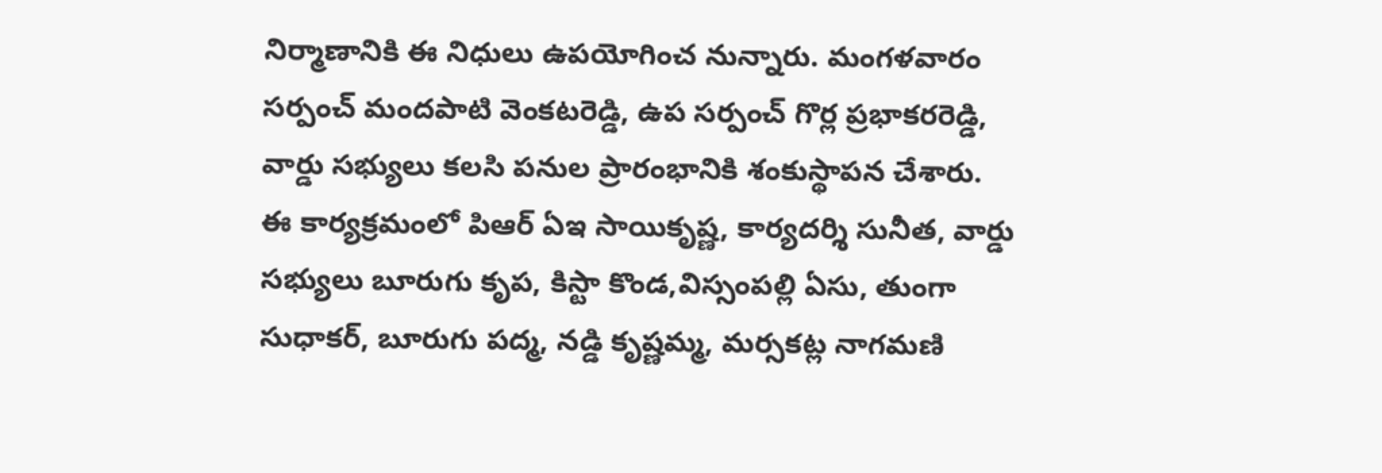నిర్మాణానికి ఈ నిధులు ఉపయోగించ నున్నారు. మంగళవారం సర్పంచ్ మందపాటి వెంకటరెడ్డి, ఉప సర్పంచ్ గొర్ల ప్రభాకరరెడ్డి, వార్డు సభ్యులు కలసి పనుల ప్రారంభానికి శంకుస్థాపన చేశారు.
ఈ కార్యక్రమంలో పిఆర్ ఏఇ సాయికృష్ణ, కార్యదర్శి సునీత, వార్డు సభ్యులు బూరుగు కృప, కిస్టా కొండ,విస్సంపల్లి ఏసు, తుంగా సుధాకర్, బూరుగు పద్మ, నడ్డి కృష్ణమ్మ, మర్సకట్ల నాగమణి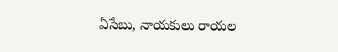ఏసేబు, నాయకులు రాయల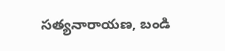సత్యనారాయణ, బండి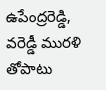ఉపేంద్రరెడ్డి, వరెడ్డీ మురళి తోపాటు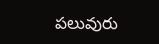పలువురు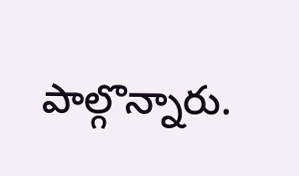పాల్గొన్నారు.